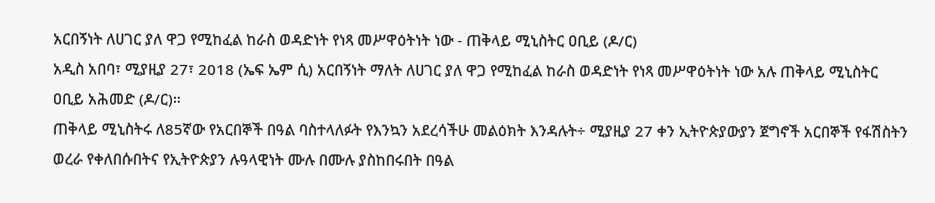አርበኝነት ለሀገር ያለ ዋጋ የሚከፈል ከራስ ወዳድነት የነጻ መሥዋዕትነት ነው - ጠቅላይ ሚኒስትር ዐቢይ (ዶ/ር)
አዲስ አበባ፣ ሚያዚያ 27፣ 2018 (ኤፍ ኤም ሲ) አርበኝነት ማለት ለሀገር ያለ ዋጋ የሚከፈል ከራስ ወዳድነት የነጻ መሥዋዕትነት ነው አሉ ጠቅላይ ሚኒስትር ዐቢይ አሕመድ (ዶ/ር)።
ጠቅላይ ሚኒስትሩ ለ85ኛው የአርበኞች በዓል ባስተላለፉት የእንኳን አደረሳችሁ መልዕክት እንዳሉት÷ ሚያዚያ 27 ቀን ኢትዮጵያውያን ጀግኖች አርበኞች የፋሽስትን ወረራ የቀለበሱበትና የኢትዮጵያን ሉዓላዊነት ሙሉ በሙሉ ያስከበሩበት በዓል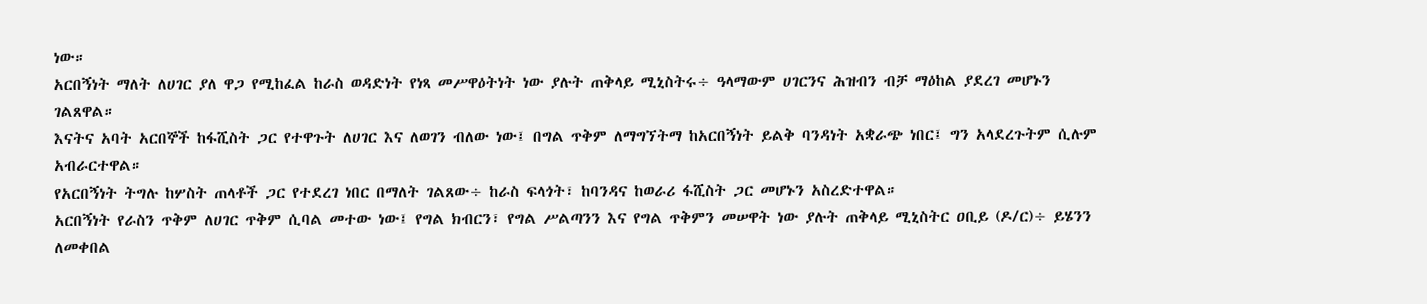ነው።
አርበኝነት ማለት ለሀገር ያለ ዋጋ የሚከፈል ከራስ ወዳድነት የነጻ መሥዋዕትነት ነው ያሉት ጠቅላይ ሚኒስትሩ÷ ዓላማውም ሀገርንና ሕዝብን ብቻ ማዕከል ያደረገ መሆኑን ገልጸዋል።
እናትና አባት አርበኞች ከፋሺስት ጋር የተዋጉት ለሀገር እና ለወገን ብለው ነው፤ በግል ጥቅም ለማግኘትማ ከአርበኝነት ይልቅ ባንዳነት አቋራጭ ነበር፤ ግን አላደረጉትም ሲሉም አብራርተዋል።
የአርበኝነት ትግሉ ከሦስት ጠላቶች ጋር የተደረገ ነበር በማለት ገልጸው÷ ከራስ ፍላጎት፣ ከባንዳና ከወራሪ ፋሺስት ጋር መሆኑን አስረድተዋል።
አርበኝነት የራስን ጥቅም ለሀገር ጥቅም ሲባል መተው ነው፤ የግል ክብርን፣ የግል ሥልጣንን እና የግል ጥቅምን መሠዋት ነው ያሉት ጠቅላይ ሚኒስትር ዐቢይ (ዶ/ር)÷ ይሄንን ለመቀበል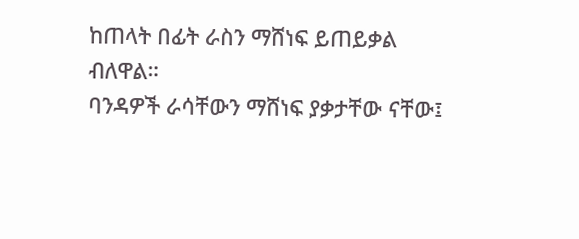ከጠላት በፊት ራስን ማሸነፍ ይጠይቃል ብለዋል።
ባንዳዎች ራሳቸውን ማሸነፍ ያቃታቸው ናቸው፤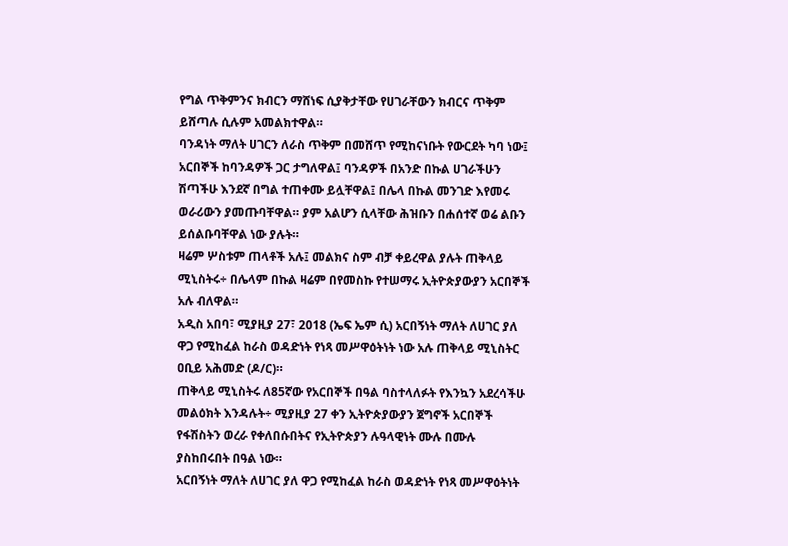የግል ጥቅምንና ክብርን ማሸነፍ ሲያቅታቸው የሀገራቸውን ክብርና ጥቅም ይሸጣሉ ሲሉም አመልክተዋል።
ባንዳነት ማለት ሀገርን ለራስ ጥቅም በመሸጥ የሚከናነቡት የውርደት ካባ ነው፤ አርበኞች ከባንዳዎች ጋር ታግለዋል፤ ባንዳዎች በአንድ በኩል ሀገራችሁን ሽጣችሁ እንደኛ በግል ተጠቀሙ ይሏቸዋል፤ በሌላ በኩል መንገድ እየመሩ ወራሪውን ያመጡባቸዋል። ያም አልሆን ሲላቸው ሕዝቡን በሐሰተኛ ወሬ ልቡን ይሰልቡባቸዋል ነው ያሉት።
ዛሬም ሦስቱም ጠላቶች አሉ፤ መልክና ስም ብቻ ቀይረዋል ያሉት ጠቅላይ ሚኒስትሩ÷ በሌላም በኩል ዛሬም በየመስኩ የተሠማሩ ኢትዮጵያውያን አርበኞች አሉ ብለዋል።
አዲስ አበባ፣ ሚያዚያ 27፣ 2018 (ኤፍ ኤም ሲ) አርበኝነት ማለት ለሀገር ያለ ዋጋ የሚከፈል ከራስ ወዳድነት የነጻ መሥዋዕትነት ነው አሉ ጠቅላይ ሚኒስትር ዐቢይ አሕመድ (ዶ/ር)።
ጠቅላይ ሚኒስትሩ ለ85ኛው የአርበኞች በዓል ባስተላለፉት የእንኳን አደረሳችሁ መልዕክት እንዳሉት÷ ሚያዚያ 27 ቀን ኢትዮጵያውያን ጀግኖች አርበኞች የፋሽስትን ወረራ የቀለበሱበትና የኢትዮጵያን ሉዓላዊነት ሙሉ በሙሉ ያስከበሩበት በዓል ነው።
አርበኝነት ማለት ለሀገር ያለ ዋጋ የሚከፈል ከራስ ወዳድነት የነጻ መሥዋዕትነት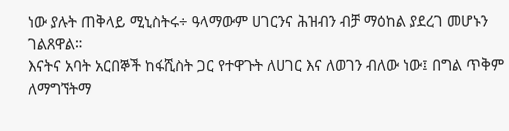ነው ያሉት ጠቅላይ ሚኒስትሩ÷ ዓላማውም ሀገርንና ሕዝብን ብቻ ማዕከል ያደረገ መሆኑን ገልጸዋል።
እናትና አባት አርበኞች ከፋሺስት ጋር የተዋጉት ለሀገር እና ለወገን ብለው ነው፤ በግል ጥቅም ለማግኘትማ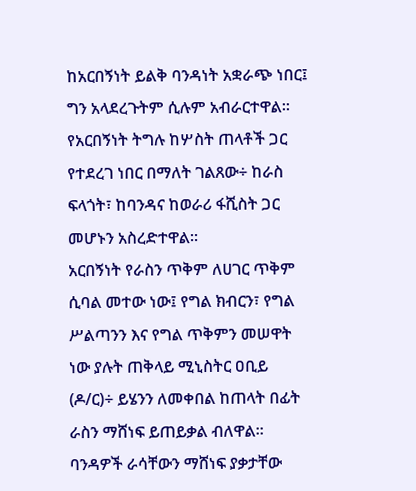ከአርበኝነት ይልቅ ባንዳነት አቋራጭ ነበር፤ ግን አላደረጉትም ሲሉም አብራርተዋል።
የአርበኝነት ትግሉ ከሦስት ጠላቶች ጋር የተደረገ ነበር በማለት ገልጸው÷ ከራስ ፍላጎት፣ ከባንዳና ከወራሪ ፋሺስት ጋር መሆኑን አስረድተዋል።
አርበኝነት የራስን ጥቅም ለሀገር ጥቅም ሲባል መተው ነው፤ የግል ክብርን፣ የግል ሥልጣንን እና የግል ጥቅምን መሠዋት ነው ያሉት ጠቅላይ ሚኒስትር ዐቢይ (ዶ/ር)÷ ይሄንን ለመቀበል ከጠላት በፊት ራስን ማሸነፍ ይጠይቃል ብለዋል።
ባንዳዎች ራሳቸውን ማሸነፍ ያቃታቸው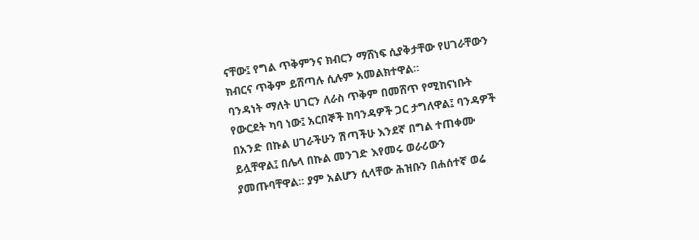ናቸው፤ የግል ጥቅምንና ክብርን ማሸነፍ ሲያቅታቸው የሀገራቸውን ክብርና ጥቅም ይሸጣሉ ሲሉም አመልክተዋል።
ባንዳነት ማለት ሀገርን ለራስ ጥቅም በመሸጥ የሚከናነቡት የውርደት ካባ ነው፤ አርበኞች ከባንዳዎች ጋር ታግለዋል፤ ባንዳዎች በአንድ በኩል ሀገራችሁን ሽጣችሁ እንደኛ በግል ተጠቀሙ ይሏቸዋል፤ በሌላ በኩል መንገድ እየመሩ ወራሪውን ያመጡባቸዋል። ያም አልሆን ሲላቸው ሕዝቡን በሐሰተኛ ወሬ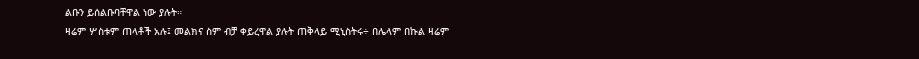ልቡን ይሰልቡባቸዋል ነው ያሉት።
ዛሬም ሦስቱም ጠላቶች አሉ፤ መልክና ስም ብቻ ቀይረዋል ያሉት ጠቅላይ ሚኒስትሩ÷ በሌላም በኩል ዛሬም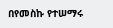በየመስኩ የተሠማሩ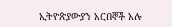ኢትዮጵያውያን አርበኞች አሉ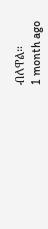ብለዋል።
1 month ago